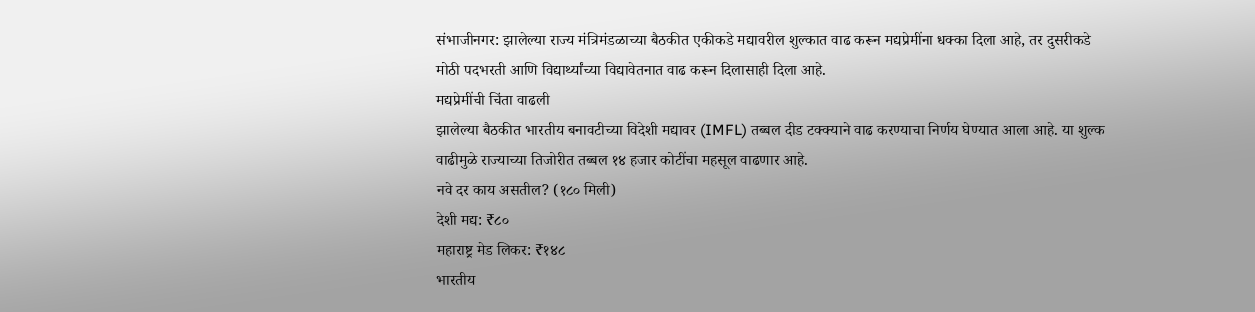संभाजीनगर: झालेल्या राज्य मंत्रिमंडळाच्या बैठकीत एकीकडे मद्यावरील शुल्कात वाढ करून मद्यप्रेमींना धक्का दिला आहे, तर दुसरीकडे मोठी पदभरती आणि विद्यार्थ्यांच्या विद्यावेतनात वाढ करून दिलासाही दिला आहे.
मद्यप्रेमींची चिंता वाढली
झालेल्या बैठकीत भारतीय बनावटीच्या विदेशी मद्यावर (IMFL) तब्बल दीड टक्क्याने वाढ करण्याचा निर्णय घेण्यात आला आहे. या शुल्क वाढीमुळे राज्याच्या तिजोरीत तब्बल १४ हजार कोटींचा महसूल वाढणार आहे.
नवे दर काय असतील? (१८० मिली)
देशी मद्य: ₹८०
महाराष्ट्र मेड लिकर: ₹१४८
भारतीय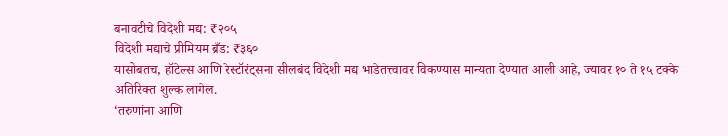बनावटीचे विदेशी मद्य: ₹२०५
विदेशी मद्याचे प्रीमियम ब्रँड: ₹३६०
यासोबतच, हॉटेल्स आणि रेस्टॉरंट्सना सीलबंद विदेशी मद्य भाडेतत्त्वावर विकण्यास मान्यता देण्यात आली आहे, ज्यावर १० ते १५ टक्के अतिरिक्त शुल्क लागेल.
‘तरुणांना आणि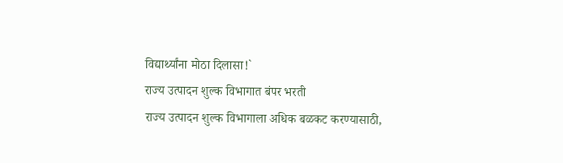विद्यार्थ्यांना मोठा दिलासा!`
राज्य उत्पादन शुल्क विभागात बंपर भरती
राज्य उत्पादन शुल्क विभागाला अधिक बळकट करण्यासाठी,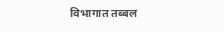विभागात तब्बल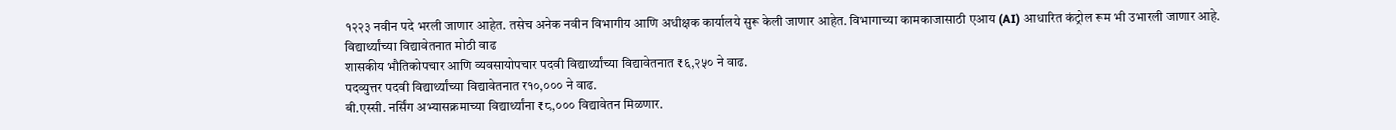१२२३ नवीन पदे भरली जाणार आहेत. तसेच अनेक नवीन विभागीय आणि अधीक्षक कार्यालये सुरू केली जाणार आहेत. विभागाच्या कामकाजासाठी एआय (AI) आधारित कंट्रोल रूम भी उभारली जाणार आहे.
विद्यार्थ्यांच्या विद्यावेतनात मोठी वाढ
शासकीय भौतिकोपचार आणि व्यवसायोपचार पदवी विद्यार्थ्यांच्या विद्यावेतनात ₹६,२५० ने वाढ.
पदव्युत्तर पदवी विद्यार्थ्यांच्या विद्यावेतनात र१०,००० ने वाढ.
बी.एस्सी. नर्सिंग अभ्यासक्रमाच्या विद्यार्थ्यांना ₹८,००० विद्यावेतन मिळणार.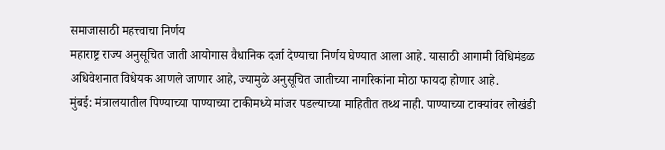समाजासाठी महत्त्वाचा निर्णय
महाराष्ट्र राज्य अनुसूचित जाती आयोगास वैधानिक दर्जा देण्याचा निर्णय घेण्यात आला आहे. यासाठी आगामी विधिमंडळ अधिवेशनात विधेयक आणले जाणार आहे, ज्यामुळे अनुसूचित जातीच्या नागरिकांना मोठा फायदा होणार आहे.
मुंबई: मंत्रालयातील पिण्याच्या पाण्याच्या टाकीमध्ये मांजर पडल्याच्या माहितीत तथ्थ नाही. पाण्याच्या टाक्यांवर लोखंडी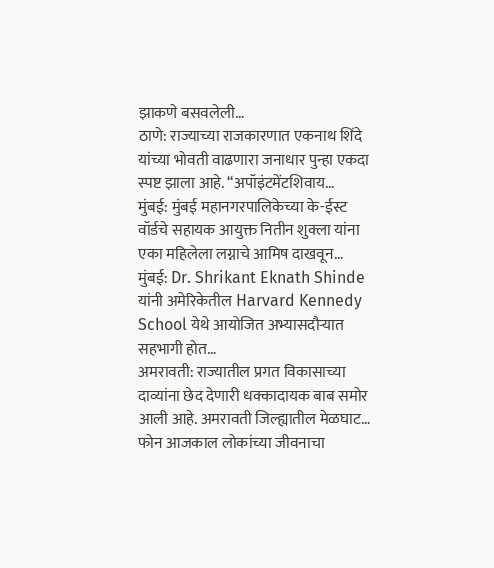झाकणे बसवलेली…
ठाणे: राज्याच्या राजकारणात एकनाथ शिंदे यांच्या भोवती वाढणारा जनाधार पुन्हा एकदा स्पष्ट झाला आहे. “अपॉइंटमेंटशिवाय…
मुंबई: मुंबई महानगरपालिकेच्या के-ईस्ट वॉर्डचे सहायक आयुक्त नितीन शुक्ला यांना एका महिलेला लग्नाचे आमिष दाखवून…
मुंबई: Dr. Shrikant Eknath Shinde यांनी अमेरिकेतील Harvard Kennedy School येथे आयोजित अभ्यासदौऱ्यात सहभागी होत…
अमरावती: राज्यातील प्रगत विकासाच्या दाव्यांना छेद देणारी धक्कादायक बाब समोर आली आहे. अमरावती जिल्ह्यातील मेळघाट…
फोन आजकाल लोकांच्या जीवनाचा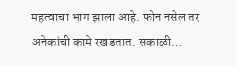महत्वाचा भाग झाला आहे. फोन नसेल तर अनेकांची कामे रखडतात. सकाळी…